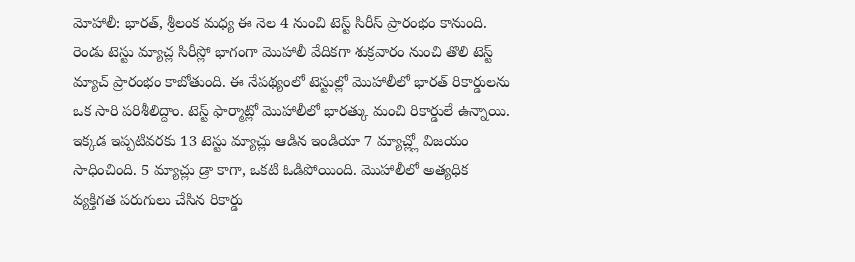మోహాలీ: భారత్, శ్రీలంక మధ్య ఈ నెల 4 నుంచి టెస్ట్ సిరీస్ ప్రారంభం కానుంది. రెండు టెస్టు మ్యాచ్ల సిరీస్లో భాగంగా మొహాలీ వేదికగా శుక్రవారం నుంచి తొలి టెస్ట్ మ్యాచ్ ప్రారంభం కాబోతుంది. ఈ నేపథ్యంలో టెస్టుల్లో మొహాలీలో భారత్ రికార్డులను ఒక సారి పరిశీలిద్దాం. టెస్ట్ ఫార్మాట్లో మొహాలీలో భారత్కు మంచి రికార్డులే ఉన్నాయి. ఇక్కడ ఇప్పటివరకు 13 టెస్టు మ్యాచ్లు ఆడిన ఇండియా 7 మ్యాచ్ల్లో విజయం సాధించింది. 5 మ్యాచ్లు డ్రా కాగా, ఒకటి ఓడిపోయింది. మొహాలీలో అత్యధిక వ్యక్తిగత పరుగులు చేసిన రికార్డు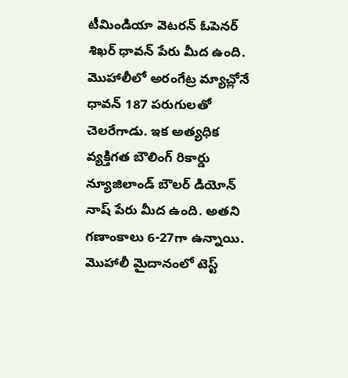టీమిండియా వెటరన్ ఓపెనర్ శిఖర్ ధావన్ పేరు మీద ఉంది. మొహాలీలో అరంగేట్ర మ్యాచ్లోనే ధావన్ 187 పరుగులతో చెలరేగాడు. ఇక అత్యధిక వ్యక్తిగత బౌలింగ్ రికార్డు న్యూజిలాండ్ బౌలర్ డియోన్ నాష్ పేరు మీద ఉంది. అతని గణాంకాలు 6-27గా ఉన్నాయి.
మొహాలీ మైదానంలో టెస్ట్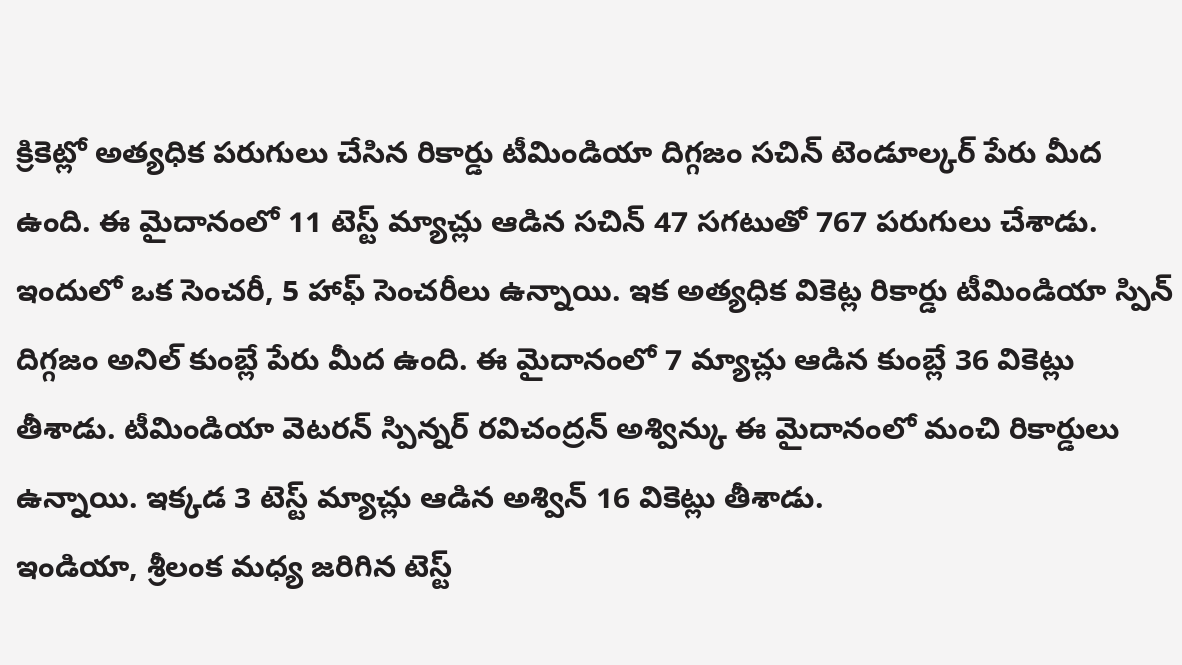క్రికెట్లో అత్యధిక పరుగులు చేసిన రికార్డు టీమిండియా దిగ్గజం సచిన్ టెండూల్కర్ పేరు మీద ఉంది. ఈ మైదానంలో 11 టెస్ట్ మ్యాచ్లు ఆడిన సచిన్ 47 సగటుతో 767 పరుగులు చేశాడు. ఇందులో ఒక సెంచరీ, 5 హాఫ్ సెంచరీలు ఉన్నాయి. ఇక అత్యధిక వికెట్ల రికార్డు టీమిండియా స్పిన్ దిగ్గజం అనిల్ కుంబ్లే పేరు మీద ఉంది. ఈ మైదానంలో 7 మ్యాచ్లు ఆడిన కుంబ్లే 36 వికెట్లు తీశాడు. టీమిండియా వెటరన్ స్పిన్నర్ రవిచంద్రన్ అశ్విన్కు ఈ మైదానంలో మంచి రికార్డులు ఉన్నాయి. ఇక్కడ 3 టెస్ట్ మ్యాచ్లు ఆడిన అశ్విన్ 16 వికెట్లు తీశాడు.
ఇండియా, శ్రీలంక మధ్య జరిగిన టెస్ట్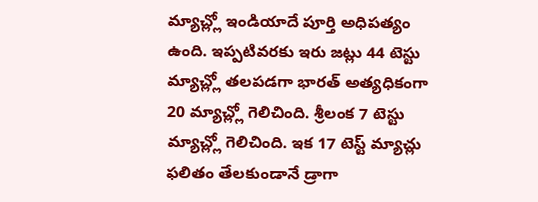మ్యాచ్ల్లో ఇండియాదే పూర్తి అధిపత్యం ఉంది. ఇప్పటివరకు ఇరు జట్లు 44 టెస్టు మ్యాచ్ల్లో తలపడగా భారత్ అత్యధికంగా 20 మ్యాచ్ల్లో గెలిచింది. శ్రీలంక 7 టెస్టు మ్యాచ్ల్లో గెలిచింది. ఇక 17 టెస్ట్ మ్యాచ్లు ఫలితం తేలకుండానే డ్రాగా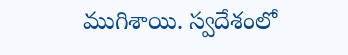ముగిశాయి. స్వదేశంలో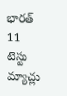భారత్ 11 టెస్టు మ్యాచ్లు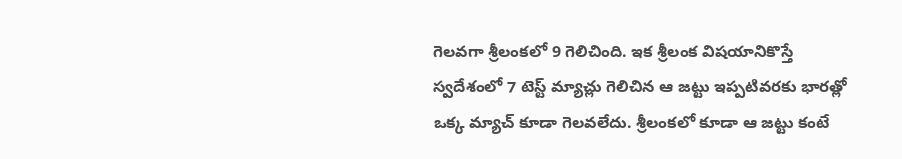గెలవగా శ్రీలంకలో 9 గెలిచింది. ఇక శ్రీలంక విషయానికొస్తే స్వదేశంలో 7 టెస్ట్ మ్యాచ్లు గెలిచిన ఆ జట్టు ఇప్పటివరకు భారత్లో ఒక్క మ్యాచ్ కూడా గెలవలేదు. శ్రీలంకలో కూడా ఆ జట్టు కంటే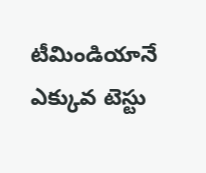టీమిండియానే ఎక్కువ టెస్టు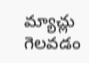మ్యాచ్లు గెలవడం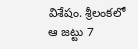విశేషం. శ్రీలంకలో ఆ జట్టు 7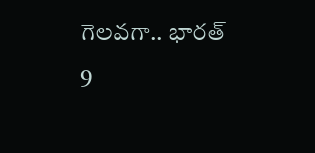గెలవగా.. భారత్ 9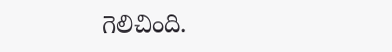గెలిచింది.